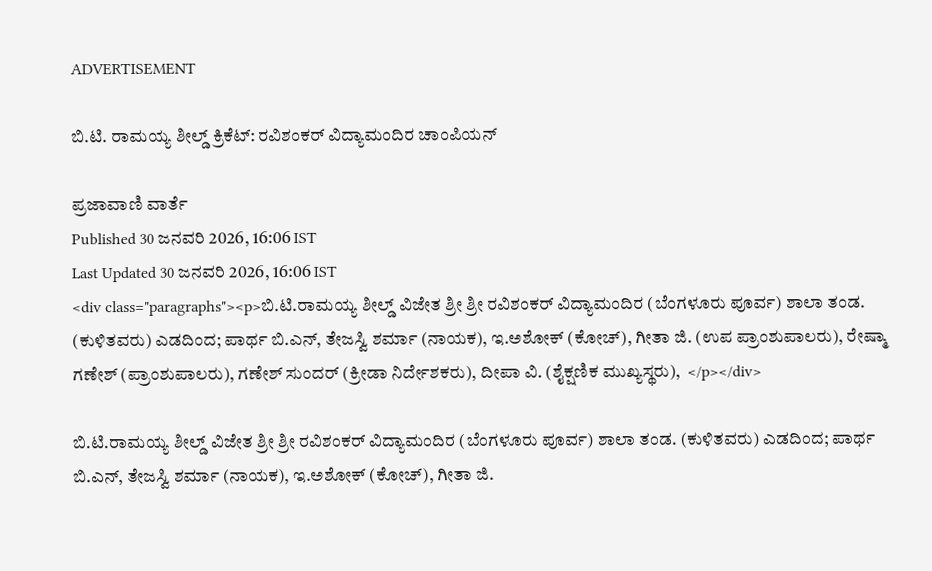ADVERTISEMENT

ಬಿ.ಟಿ. ರಾಮಯ್ಯ ಶೀಲ್ಡ್‌ ಕ್ರಿಕೆಟ್‌: ರವಿಶಂಕರ್‌ ವಿದ್ಯಾಮಂದಿರ ಚಾಂಪಿಯನ್‌

ಪ್ರಜಾವಾಣಿ ವಾರ್ತೆ
Published 30 ಜನವರಿ 2026, 16:06 IST
Last Updated 30 ಜನವರಿ 2026, 16:06 IST
<div class="paragraphs"><p>ಬಿ.ಟಿ.ರಾಮಯ್ಯ ಶೀಲ್ಡ್‌ ವಿಜೇತ ಶ್ರೀ ಶ್ರೀ ರವಿಶಂಕರ್‌ ವಿದ್ಯಾಮಂದಿರ (ಬೆಂಗಳೂರು ಪೂರ್ವ) ಶಾಲಾ ತಂಡ. (ಕುಳಿತವರು) ಎಡದಿಂದ; ಪಾರ್ಥ ಬಿ.ಎನ್‌, ತೇಜಸ್ವಿ ಶರ್ಮಾ (ನಾಯಕ), ಇ.ಅಶೋಕ್‌ (ಕೋಚ್‌), ಗೀತಾ ಜಿ. (ಉಪ ಪ್ರಾಂಶುಪಾಲರು), ರೇಷ್ಮಾ ಗಣೇಶ್‌ (ಪ್ರಾಂಶುಪಾಲರು), ಗಣೇಶ್‌ ಸುಂದರ್‌ (ಕ್ರೀಡಾ ನಿರ್ದೇಶಕರು), ದೀಪಾ ವಿ. (ಶೈಕ್ಷಣಿಕ ಮುಖ್ಯಸ್ಥರು),  </p></div>

ಬಿ.ಟಿ.ರಾಮಯ್ಯ ಶೀಲ್ಡ್‌ ವಿಜೇತ ಶ್ರೀ ಶ್ರೀ ರವಿಶಂಕರ್‌ ವಿದ್ಯಾಮಂದಿರ (ಬೆಂಗಳೂರು ಪೂರ್ವ) ಶಾಲಾ ತಂಡ. (ಕುಳಿತವರು) ಎಡದಿಂದ; ಪಾರ್ಥ ಬಿ.ಎನ್‌, ತೇಜಸ್ವಿ ಶರ್ಮಾ (ನಾಯಕ), ಇ.ಅಶೋಕ್‌ (ಕೋಚ್‌), ಗೀತಾ ಜಿ.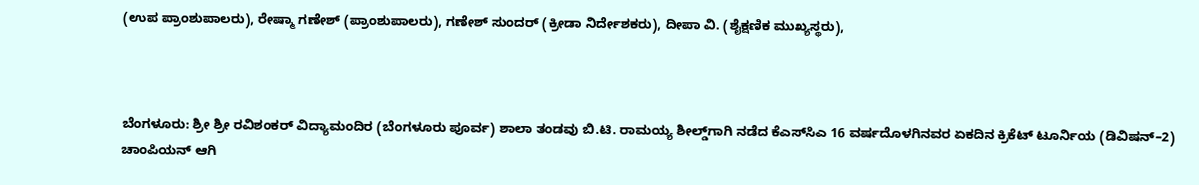(ಉಪ ಪ್ರಾಂಶುಪಾಲರು), ರೇಷ್ಮಾ ಗಣೇಶ್‌ (ಪ್ರಾಂಶುಪಾಲರು), ಗಣೇಶ್‌ ಸುಂದರ್‌ (ಕ್ರೀಡಾ ನಿರ್ದೇಶಕರು), ದೀಪಾ ವಿ. (ಶೈಕ್ಷಣಿಕ ಮುಖ್ಯಸ್ಥರು),



ಬೆಂಗಳೂರು: ಶ್ರೀ ಶ್ರೀ ರವಿಶಂಕರ್‌ ವಿದ್ಯಾಮಂದಿರ (ಬೆಂಗಳೂರು ಪೂರ್ವ) ಶಾಲಾ ತಂಡವು ಬಿ.ಟಿ. ರಾಮಯ್ಯ ಶೀಲ್ಡ್‌ಗಾಗಿ ನಡೆದ ಕೆಎಸ್‌ಸಿಎ 16 ವರ್ಷದೊಳಗಿನವರ ಏಕದಿನ ಕ್ರಿಕೆಟ್‌ ಟೂರ್ನಿಯ (ಡಿವಿಷನ್‌–2) ಚಾಂಪಿಯನ್‌ ಆಗಿ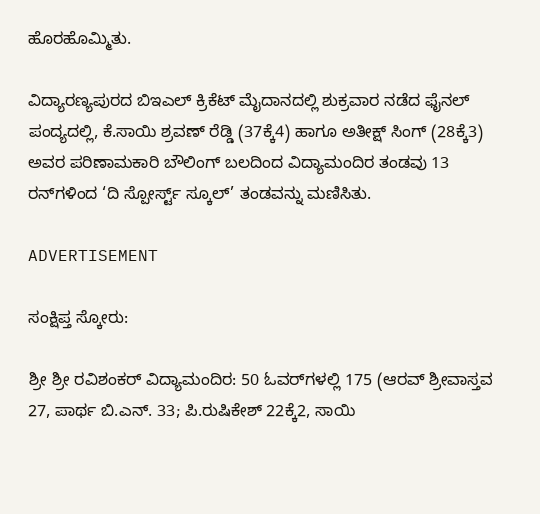ಹೊರಹೊಮ್ಮಿತು.

ವಿದ್ಯಾರಣ್ಯಪುರದ ಬಿಇಎಲ್‌ ಕ್ರಿಕೆಟ್‌ ಮೈದಾನದಲ್ಲಿ ಶುಕ್ರವಾರ ನಡೆದ ಫೈನಲ್‌ ಪಂದ್ಯದಲ್ಲಿ, ಕೆ.ಸಾಯಿ ಶ್ರವಣ್‌ ರೆಡ್ಡಿ (37ಕ್ಕೆ4) ಹಾಗೂ ಅತೀಕ್ಷ್‌ ಸಿಂಗ್‌ (28ಕ್ಕೆ3) ಅವರ ಪರಿಣಾಮಕಾರಿ ಬೌಲಿಂಗ್‌ ಬಲದಿಂದ ವಿದ್ಯಾಮಂದಿರ ತಂಡವು 13 ರನ್‌ಗಳಿಂದ ‘ದಿ ಸ್ಪೋರ್ಸ್ಟ್‌ ಸ್ಕೂಲ್‌’ ತಂಡವನ್ನು ಮಣಿಸಿತು.

ADVERTISEMENT

ಸಂಕ್ಷಿಪ್ತ ಸ್ಕೋರು:

ಶ್ರೀ ಶ್ರೀ ರವಿಶಂಕರ್‌ ವಿದ್ಯಾಮಂದಿರ: 50 ಓವರ್‌ಗಳಲ್ಲಿ 175 (ಆರವ್‌ ಶ್ರೀವಾಸ್ತವ 27, ಪಾರ್ಥ ಬಿ.ಎನ್‌. 33; ಪಿ.ರುಷಿಕೇಶ್‌ 22ಕ್ಕೆ2, ಸಾಯಿ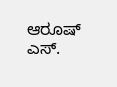ಆರೂಷ್‌ ಎಸ್‌.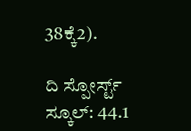38ಕ್ಕೆ2).

ದಿ ಸ್ಪೋರ್ಸ್ಟ್‌ ಸ್ಕೂಲ್‌: 44.1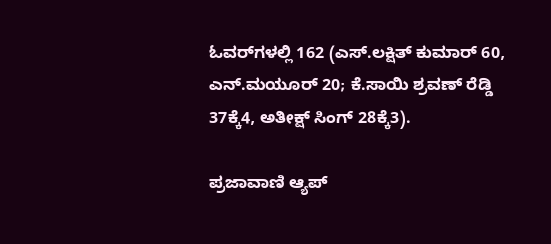ಓವರ್‌ಗಳಲ್ಲಿ 162 (ಎಸ್‌.ಲಕ್ಷಿತ್‌ ಕುಮಾರ್‌ 60, ಎನ್‌.ಮಯೂರ್‌ 20; ಕೆ.ಸಾಯಿ ಶ್ರವಣ್‌ ರೆಡ್ಡಿ 37ಕ್ಕೆ4, ಅತೀಕ್ಷ್‌ ಸಿಂಗ್‌ 28ಕ್ಕೆ3).

ಪ್ರಜಾವಾಣಿ ಆ್ಯಪ್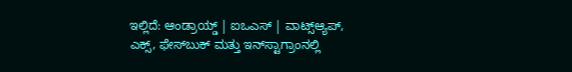ಇಲ್ಲಿದೆ: ಆಂಡ್ರಾಯ್ಡ್ | ಐಒಎಸ್ | ವಾಟ್ಸ್ಆ್ಯಪ್, ಎಕ್ಸ್, ಫೇಸ್‌ಬುಕ್ ಮತ್ತು ಇನ್‌ಸ್ಟಾಗ್ರಾಂನಲ್ಲಿ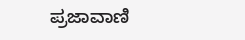ಪ್ರಜಾವಾಣಿ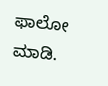ಫಾಲೋ ಮಾಡಿ.